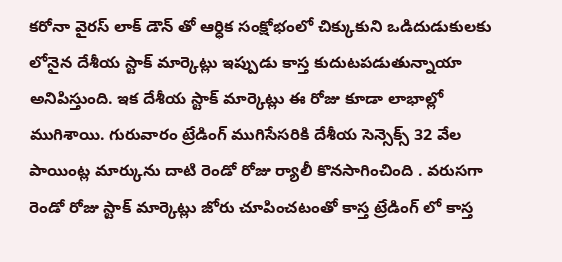కరోనా వైరస్ లాక్ డౌన్ తో ఆర్ధిక సంక్షోభంలో చిక్కుకుని ఒడిదుడుకులకు లోనైన దేశీయ స్టాక్ మార్కెట్లు ఇప్పుడు కాస్త కుదుటపడుతున్నాయా అనిపిస్తుంది. ఇక దేశీయ స్టాక్ మార్కెట్లు ఈ రోజు కూడా లాభాల్లో ముగిశాయి. గురువారం ట్రేడింగ్ ముగిసేసరికి దేశీయ సెన్సెక్స్ 32 వేల పాయింట్ల మార్కును దాటి రెండో రోజు ర్యాలీ కొనసాగించింది . వరుసగా రెండో రోజు స్టాక్ మార్కెట్లు జోరు చూపించటంతో కాస్త ట్రేడింగ్ లో కాస్త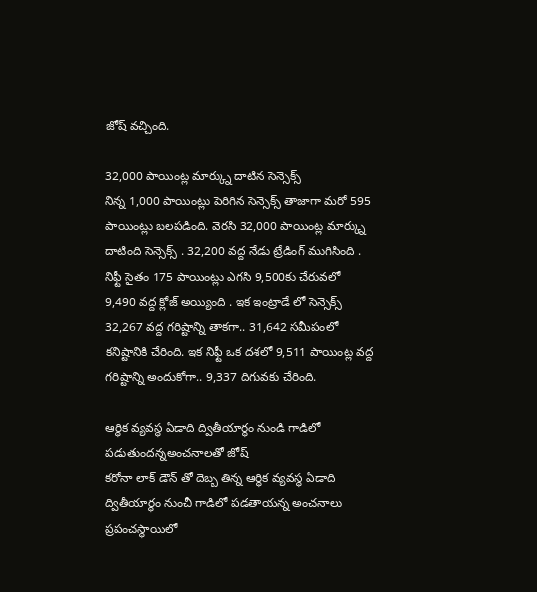జోష్ వచ్చింది.

32,000 పాయింట్ల మార్క్ను దాటిన సెన్సెక్స్
నిన్న 1,000 పాయింట్లు పెరిగిన సెన్సెక్స్ తాజాగా మరో 595 పాయింట్లు బలపడింది. వెరసి 32,000 పాయింట్ల మార్క్ను దాటింది సెన్సెక్స్ . 32,200 వద్ద నేడు ట్రేడింగ్ ముగిసింది . నిఫ్టీ సైతం 175 పాయింట్లు ఎగసి 9,500కు చేరువలో 9,490 వద్ద క్లోజ్ అయ్యింది . ఇక ఇంట్రాడే లో సెన్సెక్స్ 32,267 వద్ద గరిష్టాన్ని తాకగా.. 31,642 సమీపంలో కనిష్టానికి చేరింది. ఇక నిఫ్టీ ఒక దశలో 9,511 పాయింట్ల వద్ద గరిష్టాన్ని అందుకోగా.. 9,337 దిగువకు చేరింది.

ఆర్ధిక వ్యవస్థ ఏడాది ద్వితీయార్థం నుండి గాడిలో పడుతుందన్నఅంచనాలతో జోష్
కరోనా లాక్ డౌన్ తో దెబ్బ తిన్న ఆర్ధిక వ్యవస్థ ఏడాది ద్వితీయార్థం నుంచీ గాడిలో పడతాయన్న అంచనాలు ప్రపంచస్థాయిలో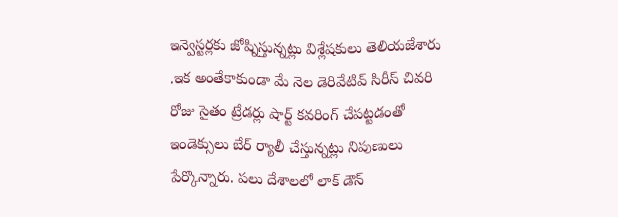ఇన్వెస్టర్లకు జోష్నిస్తున్నట్లు విశ్లేషకులు తెలియజేశారు .ఇక అంతేకాకుండా మే నెల డెరివేటివ్ సిరీస్ చివరి రోజు సైతం ట్రేడర్లు షార్ట్ కవరింగ్ చేపట్టడంతో ఇండెక్సులు బేర్ ర్యాలీ చేస్తున్నట్లు నిపుణులు పేర్కొన్నారు. పలు దేశాలలో లాక్ డౌన్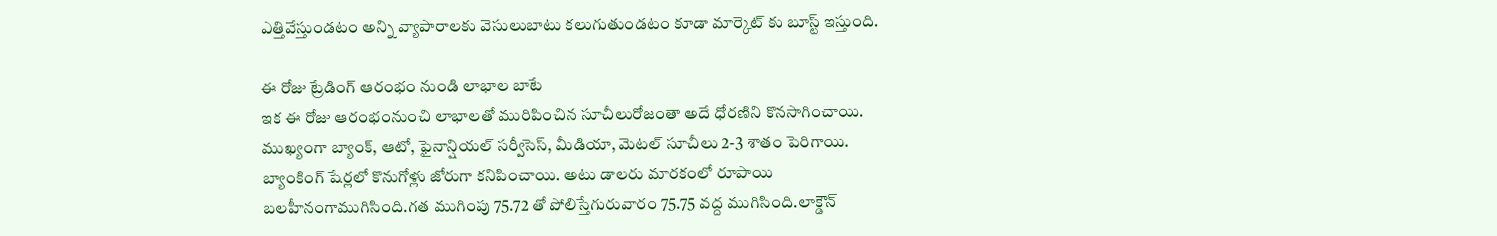ఎత్తివేస్తుండటం అన్ని వ్యాపారాలకు వెసులుబాటు కలుగుతుండటం కూడా మార్కెట్ కు బూస్ట్ ఇస్తుంది.

ఈ రోజు ట్రేడింగ్ ఆరంభం నుండి లాభాల బాటే
ఇక ఈ రోజు ఆరంభంనుంచి లాభాలతో మురిపించిన సూచీలురోజంతా అదే ధోరణిని కొనసాగించాయి. ముఖ్యంగా బ్యాంక్, ఆటో, ఫైనాన్షియల్ సర్వీసెస్, మీడియా, మెటల్ సూచీలు 2-3 శాతం పెరిగాయి. బ్యాంకింగ్ షేర్లలో కొనుగోళ్లు జోరుగా కనిపించాయి. అటు డాలరు మారకంలో రూపాయి బలహీనంగాముగిసింది.గత ముగింపు 75.72 తో పోలిస్తేగురువారం 75.75 వద్ద ముగిసింది.లాక్డౌన్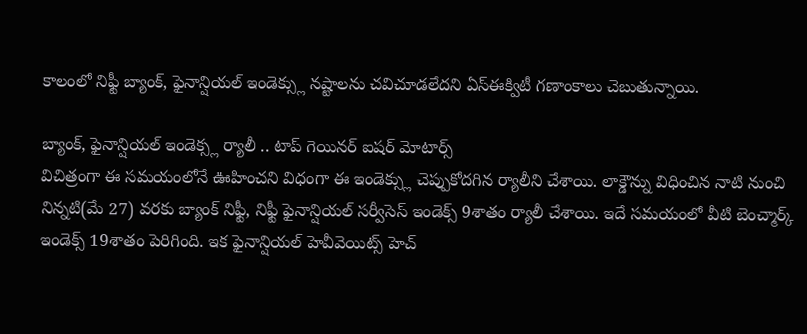కాలంలో నిఫ్టీ బ్యాంక్, ఫైనాన్షియల్ ఇండెక్స్లు నష్టాలను చవిచూడలేదని ఏస్ఈక్విటీ గణాంకాలు చెబుతున్నాయి.

బ్యాంక్, ఫైనాన్షియల్ ఇండెక్స్ల ర్యాలీ .. టాప్ గెయినర్ ఐషర్ మోటార్స్
విచిత్రంగా ఈ సమయంలోనే ఊహించని విధంగా ఈ ఇండెక్స్లు చెప్పుకోదగిన ర్యాలీని చేశాయి. లాక్డౌన్ను విధించిన నాటి నుంచి నిన్నటి(మే 27) వరకు బ్యాంక్ నిఫ్టీ, నిఫ్టీ ఫైనాన్షియల్ సర్వీసెస్ ఇండెక్స్ 9శాతం ర్యాలీ చేశాయి. ఇదే సమయంలో వీటి బెంచ్మార్క్ ఇండెక్స్ 19శాతం పెరిగింది. ఇక ఫైనాన్షియల్ హెవీవెయిట్స్ హెచ్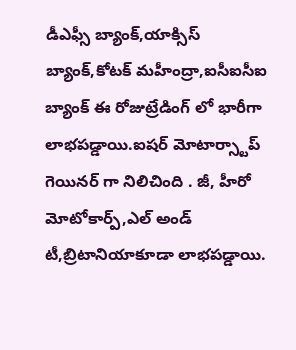డీఎఫ్సీ బ్యాంక్,యాక్సిస్ బ్యాంక్,కోటక్ మహీంద్రా,ఐసీఐసీఐ బ్యాంక్ ఈ రోజుట్రేడింగ్ లో భారీగా లాభపడ్డాయి.ఐషర్ మోటార్స్టాప్ గెయినర్ గా నిలిచింది . జీ, హీరో మోటోకార్ప్,ఎల్ అండ్ టీ,బ్రిటానియాకూడా లాభపడ్డాయి.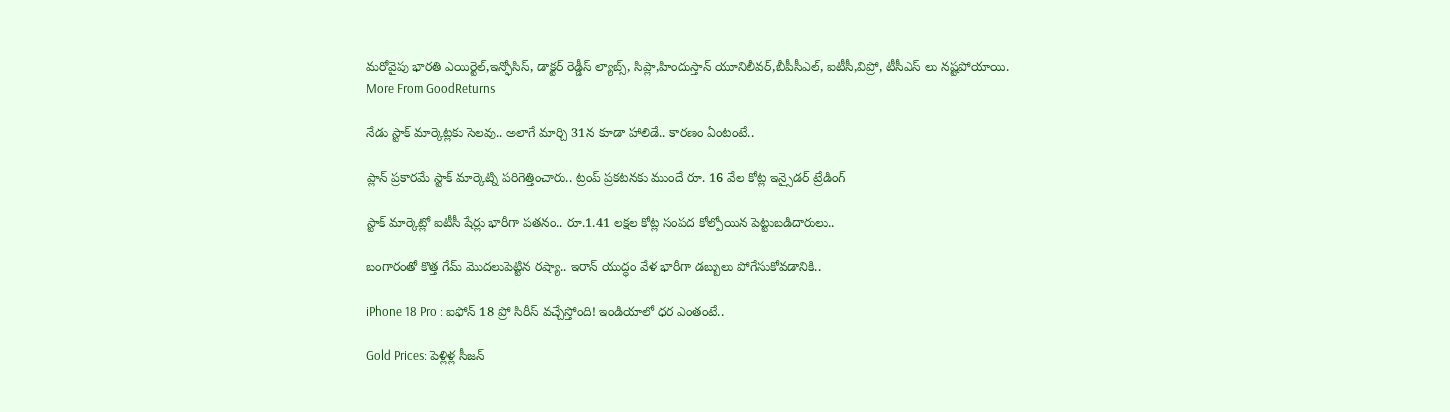మరోవైపు భారతి ఎయిర్టెల్,ఇన్ఫోసిస్, డాక్టర్ రెడ్డీస్ ల్యాబ్స్, సిప్లా,హిందుస్తాన్ యూనిలీవర్,బీపీసీఎల్, ఐటీసీ,విప్రో, టీసీఎస్ లు నష్టపోయాయి.
More From GoodReturns

నేడు స్టాక్ మార్కెట్లకు సెలవు.. అలాగే మార్చి 31న కూడా హాలిడే.. కారణం ఏంటంటే..

ప్లాన్ ప్రకారమే స్టాక్ మార్కెట్ని పరిగెత్తించారు.. ట్రంప్ ప్రకటనకు ముందే రూ. 16 వేల కోట్ల ఇన్సైడర్ ట్రేడింగ్

స్టాక్ మార్కెట్లో ఐటీసీ షేర్లు భారీగా పతనం.. రూ.1.41 లక్షల కోట్ల సంపద కోల్పోయిన పెట్టుబడిదారులు..

బంగారంతో కొత్త గేమ్ మొదలుపెట్టిన రష్యా.. ఇరాన్ యుద్ధం వేళ భారీగా డబ్బులు పోగేసుకోవడానికి..

iPhone 18 Pro : ఐఫోన్ 18 ప్రో సిరీస్ వచ్చేస్తోంది! ఇండియాలో ధర ఎంతంటే..

Gold Prices: పెళ్లిళ్ల సీజన్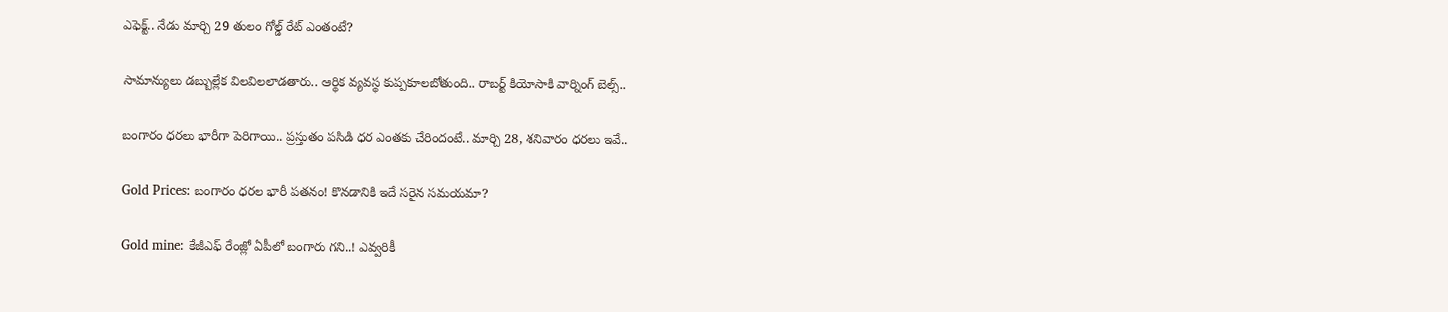ఎఫెక్ట్.. నేడు మార్చి 29 తులం గోల్డ్ రేట్ ఎంతంటే?

సామాన్యులు డబ్బుల్లేక విలవిలలాడతారు.. ఆర్థిక వ్యవస్థ కుప్పకూలబోతుంది.. రాబర్ట్ కియోసాకి వార్నింగ్ బెల్స్..

బంగారం ధరలు భారీగా పెరిగాయి.. ప్రస్తుతం పసిడి ధర ఎంతకు చేరిందంటే.. మార్చి 28, శనివారం ధరలు ఇవే..

Gold Prices: బంగారం ధరల భారీ పతనం! కొనడానికి ఇదే సరైన సమయమా?

Gold mine: కేజీఎఫ్ రేంజ్లో ఏపీలో బంగారు గని..! ఎవ్వరికీ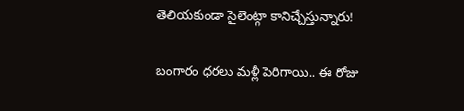తెలియకుండా సైలెంట్గా కానిచ్చేస్తున్నారు!

బంగారం ధరలు మళ్లీ పెరిగాయి.. ఈ రోజు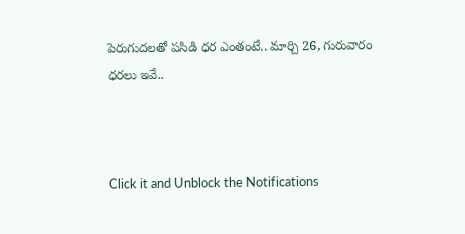పెరుగుదలతో పసిడి ధర ఎంతంటే.. మార్చి 26, గురువారం ధరలు ఇవే..



Click it and Unblock the Notifications